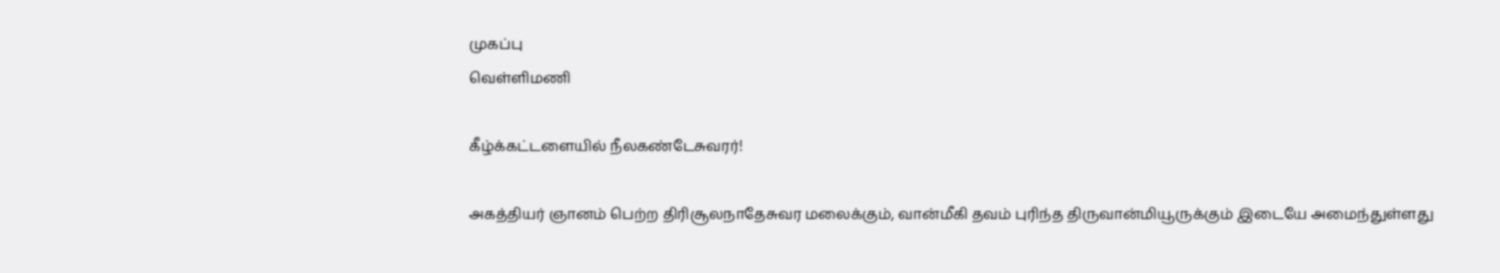முகப்பு
வெள்ளிமணி

கீழ்க்கட்டளையில் நீலகண்டேசுவரர்!

அகத்தியர் ஞானம் பெற்ற திரிசூலநாதேசுவர மலைக்கும், வான்மீகி தவம் புரிந்த திருவான்மியூருக்கும் இடையே அமைந்துள்ளது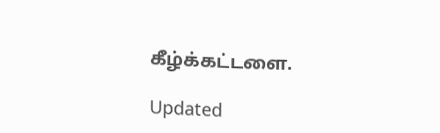கீழ்க்கட்டளை.

Updated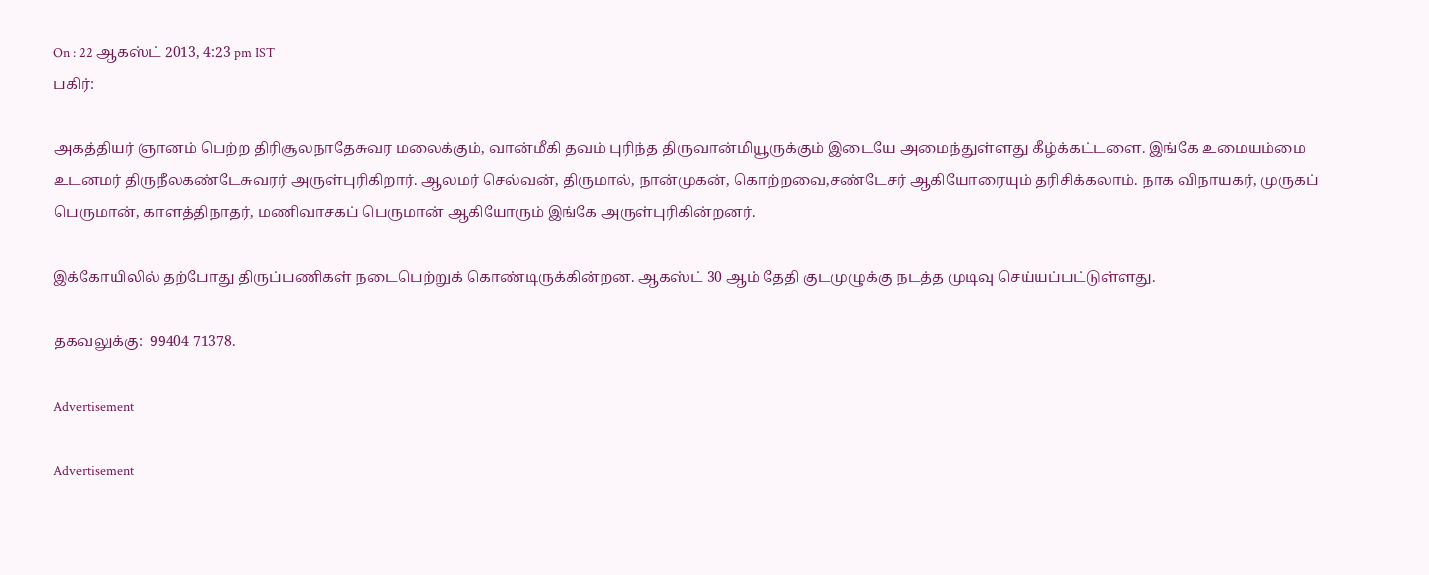On : 22 ஆகஸ்ட் 2013, 4:23 pm IST
பகிர்:

அகத்தியர் ஞானம் பெற்ற திரிசூலநாதேசுவர மலைக்கும், வான்மீகி தவம் புரிந்த திருவான்மியூருக்கும் இடையே அமைந்துள்ளது கீழ்க்கட்டளை. இங்கே உமையம்மை உடனமர் திருநீலகண்டேசுவரர் அருள்புரிகிறார். ஆலமர் செல்வன், திருமால், நான்முகன், கொற்றவை,சண்டேசர் ஆகியோரையும் தரிசிக்கலாம். நாக விநாயகர், முருகப் பெருமான், காளத்திநாதர், மணிவாசகப் பெருமான் ஆகியோரும் இங்கே அருள்புரிகின்றனர்.

இக்கோயிலில் தற்போது திருப்பணிகள் நடைபெற்றுக் கொண்டிருக்கின்றன. ஆகஸ்ட் 30 ஆம் தேதி குடமுழுக்கு நடத்த முடிவு செய்யப்பட்டுள்ளது.

தகவலுக்கு:  99404 71378.

Advertisement

Advertisement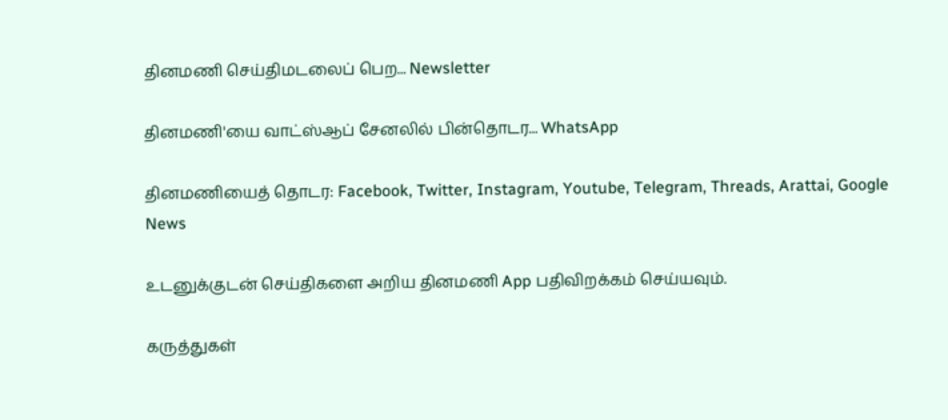தினமணி செய்திமடலைப் பெற... Newsletter

தினமணி'யை வாட்ஸ்ஆப் சேனலில் பின்தொடர... WhatsApp

தினமணியைத் தொடர: Facebook, Twitter, Instagram, Youtube, Telegram, Threads, Arattai, Google News

உடனுக்குடன் செய்திகளை அறிய தினமணி App பதிவிறக்கம் செய்யவும்.

கருத்துகள்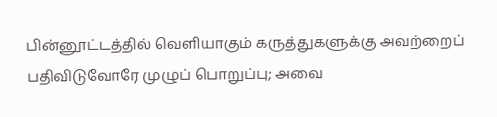பின்னூட்டத்தில் வெளியாகும் கருத்துகளுக்கு அவற்றைப் பதிவிடுவோரே முழுப் பொறுப்பு; அவை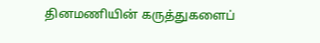தினமணியின் கருத்துகளைப்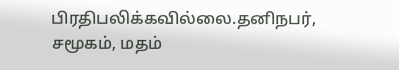பிரதிபலிக்கவில்லை.தனிநபர், சமூகம், மதம்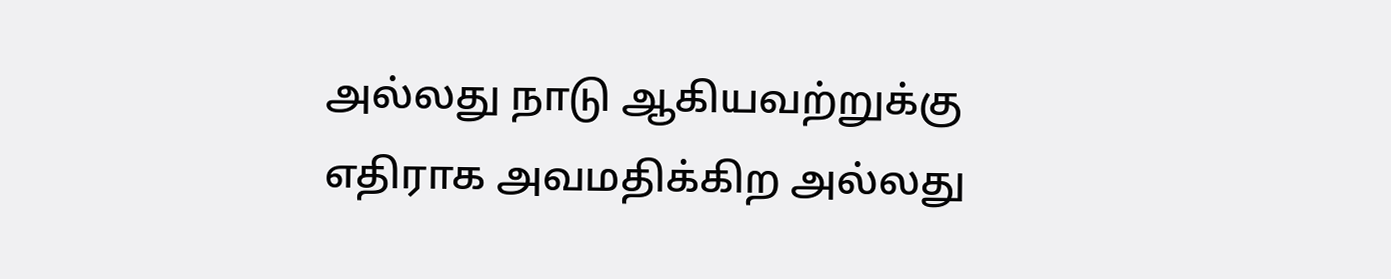அல்லது நாடு ஆகியவற்றுக்கு எதிராக அவமதிக்கிற அல்லது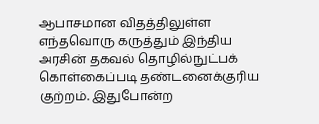ஆபாசமான விதத்திலுள்ள எந்தவொரு கருத்தும் இந்திய அரசின் தகவல் தொழில்நுட்பக் கொள்கைப்படி தண்டனைக்குரிய குற்றம். இதுபோன்ற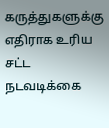கருத்துகளுக்கு எதிராக உரிய சட்ட நடவடிக்கை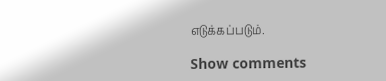எடுக்கப்படும்.

Show comments